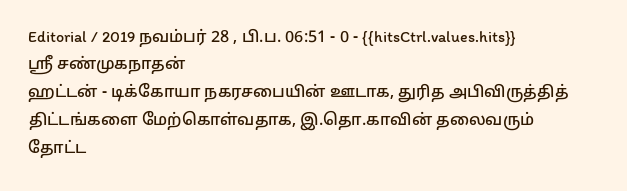Editorial / 2019 நவம்பர் 28 , பி.ப. 06:51 - 0 - {{hitsCtrl.values.hits}}
ஸ்ரீ சண்முகநாதன்
ஹட்டன் - டிக்கோயா நகரசபையின் ஊடாக, துரித அபிவிருத்தித் திட்டங்களை மேற்கொள்வதாக, இ.தொ.காவின் தலைவரும் தோட்ட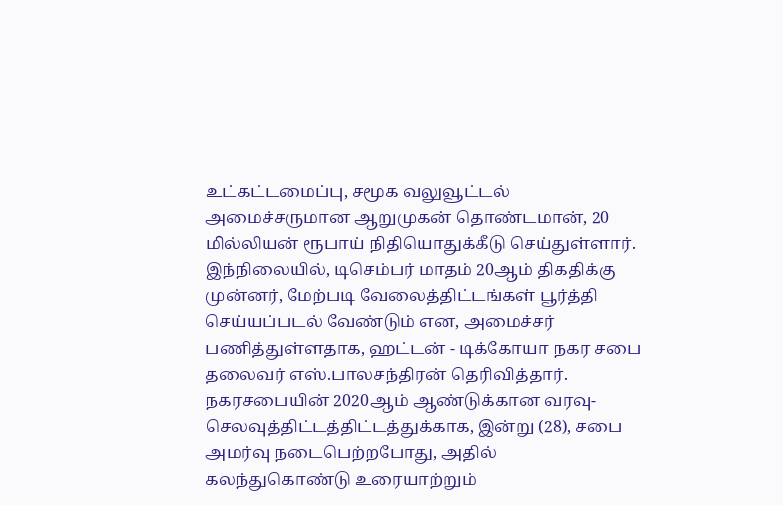உட்கட்டமைப்பு, சமூக வலுவூட்டல் அமைச்சருமான ஆறுமுகன் தொண்டமான், 20 மில்லியன் ரூபாய் நிதியொதுக்கீடு செய்துள்ளார்.
இந்நிலையில், டிசெம்பர் மாதம் 20ஆம் திகதிக்கு முன்னர், மேற்படி வேலைத்திட்டங்கள் பூர்த்தி செய்யப்படல் வேண்டும் என, அமைச்சர் பணித்துள்ளதாக, ஹட்டன் - டிக்கோயா நகர சபை தலைவர் எஸ்.பாலசந்திரன் தெரிவித்தார்.
நகரசபையின் 2020ஆம் ஆண்டுக்கான வரவு-செலவுத்திட்டத்திட்டத்துக்காக, இன்று (28), சபை அமர்வு நடைபெற்றபோது, அதில் கலந்துகொண்டு உரையாற்றும்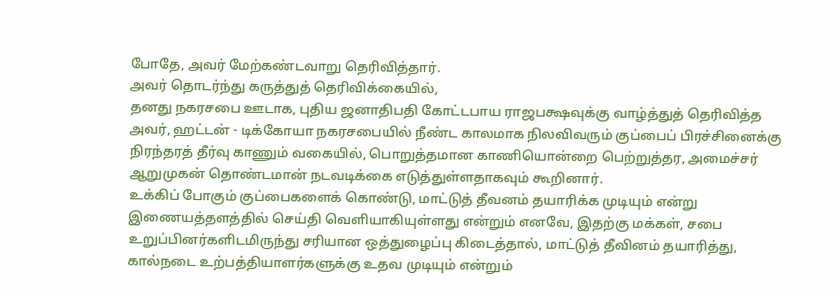போதே, அவர் மேற்கண்டவாறு தெரிவித்தார்.
அவர் தொடர்ந்து கருத்துத் தெரிவிக்கையில்,
தனது நகரசபை ஊடாக, புதிய ஜனாதிபதி கோட்டபாய ராஜபக்ஷவுக்கு வாழ்த்துத் தெரிவித்த அவர், ஹட்டன் - டிக்கோயா நகரசபையில் நீண்ட காலமாக நிலவிவரும் குப்பைப் பிரச்சினைக்கு நிரந்தரத் தீர்வு காணும் வகையில், பொறுத்தமான காணியொன்றை பெற்றுத்தர, அமைச்சர் ஆறுமுகன் தொண்டமான் நடவடிக்கை எடுத்துள்ளதாகவும் கூறினார்.
உக்கிப் போகும் குப்பைகளைக் கொண்டு, மாட்டுத் தீவனம் தயாரிக்க முடியும் என்று இணையத்தளத்தில் செய்தி வெளியாகியுள்ளது என்றும் எனவே, இதற்கு மக்கள், சபை உறுப்பினர்களிடமிருந்து சரியான ஒத்துழைப்பு கிடைத்தால், மாட்டுத் தீவினம் தயாரித்து, கால்நடை உற்பத்தியாளர்களுக்கு உதவ முடியும் என்றும்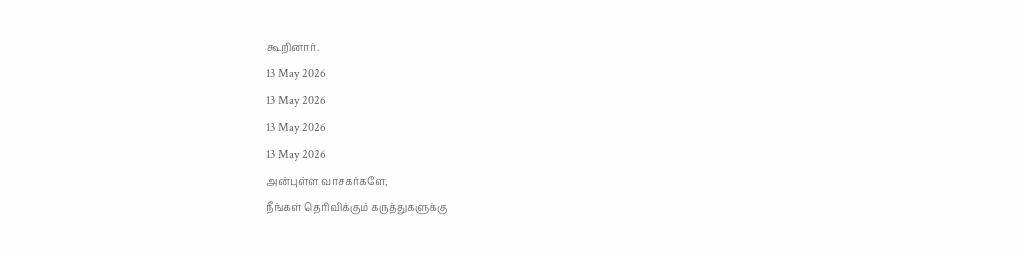கூறினார்.
13 May 2026
13 May 2026
13 May 2026
13 May 2026
அன்புள்ள வாசகர்களே,
நீங்கள் தெரிவிக்கும் கருத்துகளுக்கு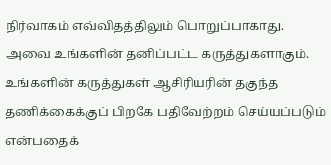நிர்வாகம் எவ்விதத்திலும் பொறுப்பாகாது. அவை உங்களின் தனிப்பட்ட கருத்துகளாகும். உங்களின் கருத்துகள் ஆசிரியரின் தகுந்த தணிக்கைக்குப் பிறகே பதிவேற்றம் செய்யப்படும் என்பதைக்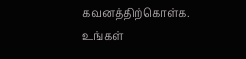கவனத்திற்கொள்க. உங்கள்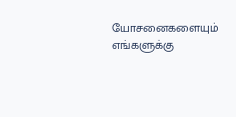யோசனைகளையும் எங்களுக்கு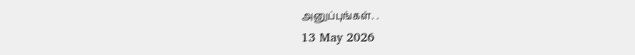அனுப்புங்கள். .
13 May 2026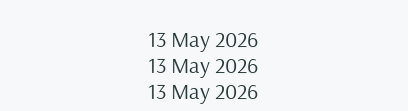13 May 2026
13 May 2026
13 May 2026